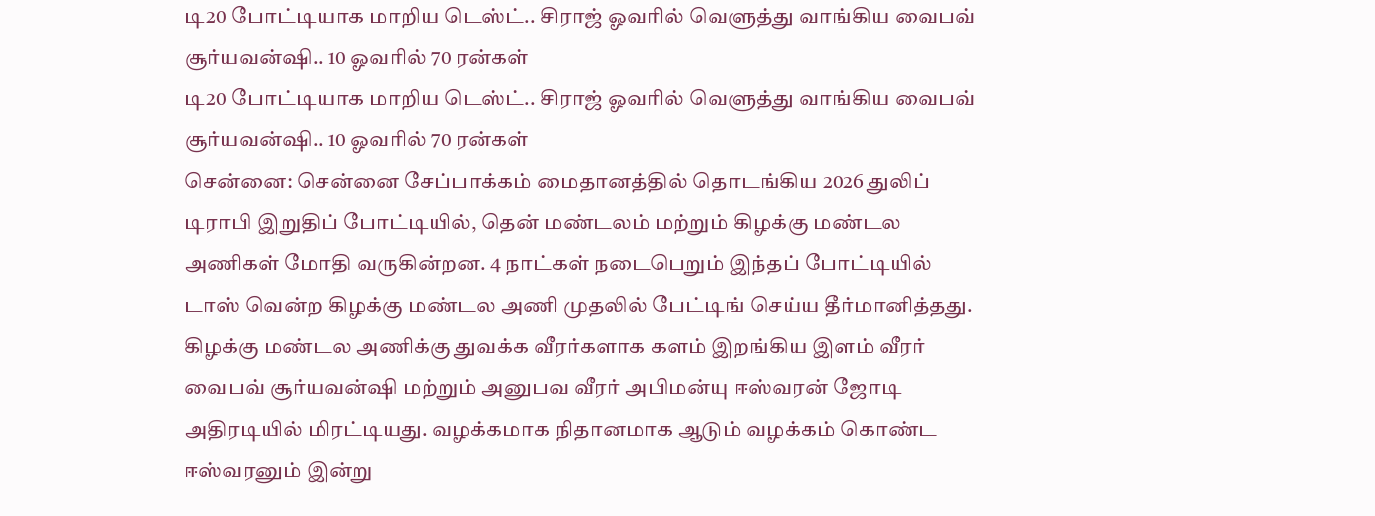டி20 போட்டியாக மாறிய டெஸ்ட்.. சிராஜ் ஓவரில் வெளுத்து வாங்கிய வைபவ் சூர்யவன்ஷி.. 10 ஓவரில் 70 ரன்கள்
டி20 போட்டியாக மாறிய டெஸ்ட்.. சிராஜ் ஓவரில் வெளுத்து வாங்கிய வைபவ் சூர்யவன்ஷி.. 10 ஓவரில் 70 ரன்கள்
சென்னை: சென்னை சேப்பாக்கம் மைதானத்தில் தொடங்கிய 2026 துலிப் டிராபி இறுதிப் போட்டியில், தென் மண்டலம் மற்றும் கிழக்கு மண்டல அணிகள் மோதி வருகின்றன. 4 நாட்கள் நடைபெறும் இந்தப் போட்டியில் டாஸ் வென்ற கிழக்கு மண்டல அணி முதலில் பேட்டிங் செய்ய தீர்மானித்தது.
கிழக்கு மண்டல அணிக்கு துவக்க வீரர்களாக களம் இறங்கிய இளம் வீரர் வைபவ் சூர்யவன்ஷி மற்றும் அனுபவ வீரர் அபிமன்யு ஈஸ்வரன் ஜோடி அதிரடியில் மிரட்டியது. வழக்கமாக நிதானமாக ஆடும் வழக்கம் கொண்ட ஈஸ்வரனும் இன்று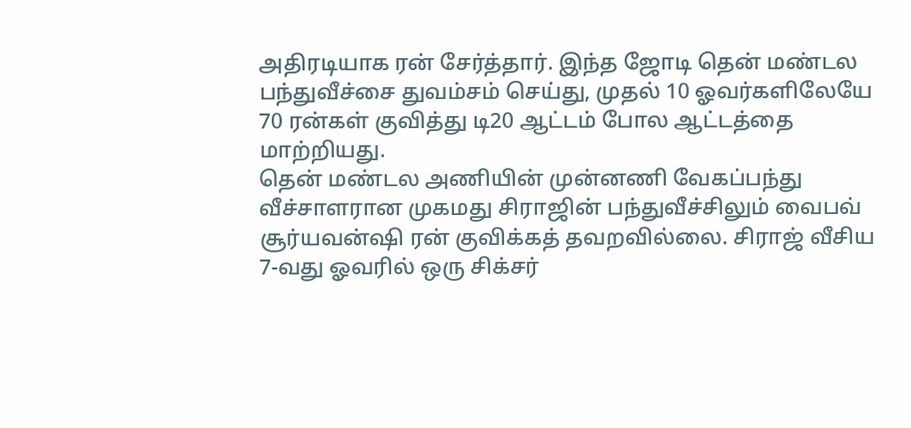அதிரடியாக ரன் சேர்த்தார். இந்த ஜோடி தென் மண்டல பந்துவீச்சை துவம்சம் செய்து, முதல் 10 ஓவர்களிலேயே 70 ரன்கள் குவித்து டி20 ஆட்டம் போல ஆட்டத்தை மாற்றியது.
தென் மண்டல அணியின் முன்னணி வேகப்பந்து வீச்சாளரான முகமது சிராஜின் பந்துவீச்சிலும் வைபவ் சூர்யவன்ஷி ரன் குவிக்கத் தவறவில்லை. சிராஜ் வீசிய 7-வது ஓவரில் ஒரு சிக்சர்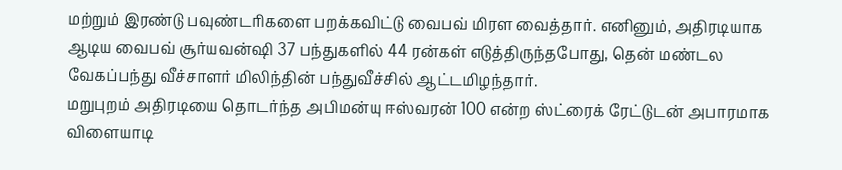மற்றும் இரண்டு பவுண்டரிகளை பறக்கவிட்டு வைபவ் மிரள வைத்தார். எனினும், அதிரடியாக ஆடிய வைபவ் சூர்யவன்ஷி 37 பந்துகளில் 44 ரன்கள் எடுத்திருந்தபோது, தென் மண்டல வேகப்பந்து வீச்சாளர் மிலிந்தின் பந்துவீச்சில் ஆட்டமிழந்தார்.
மறுபுறம் அதிரடியை தொடர்ந்த அபிமன்யு ஈஸ்வரன் 100 என்ற ஸ்ட்ரைக் ரேட்டுடன் அபாரமாக விளையாடி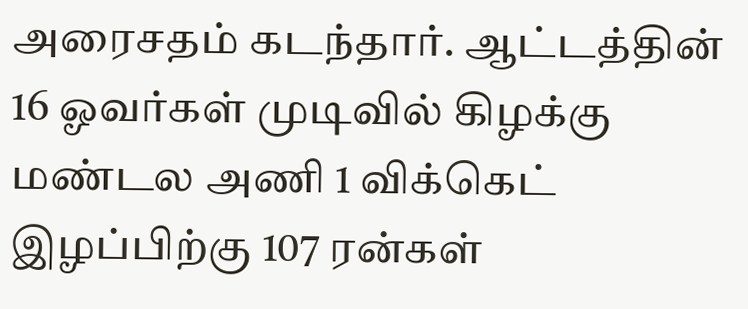அரைசதம் கடந்தார். ஆட்டத்தின் 16 ஓவர்கள் முடிவில் கிழக்கு மண்டல அணி 1 விக்கெட் இழப்பிற்கு 107 ரன்கள்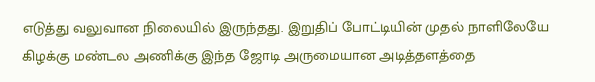எடுத்து வலுவான நிலையில் இருந்தது. இறுதிப் போட்டியின் முதல் நாளிலேயே கிழக்கு மண்டல அணிக்கு இந்த ஜோடி அருமையான அடித்தளத்தை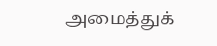அமைத்துக்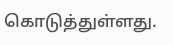கொடுத்துள்ளது.